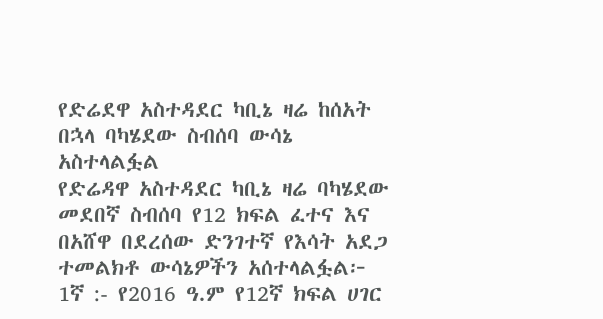የድሬደዋ አስተዳደር ካቢኔ ዛሬ ከሰአት በኋላ ባካሄደው ስብሰባ ውሳኔ አስተላልፏል
የድሬዳዋ አስተዳደር ካቢኔ ዛሬ ባካሄደው መደበኛ ስብሰባ የ12 ክፍል ፈተና እና በአሸዋ በደረሰው ድንገተኛ የእሳት አደጋ ተመልክቶ ውሳኔዎችን አሰተላልፏል፦ 1ኛ :- የ2016 ዓ.ም የ12ኛ ክፍል ሀገር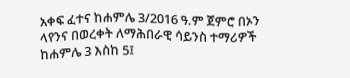አቀፍ ፈተና ከሐምሌ 3/2016 ዓ.ም ጀምሮ በኦን ላየንና በወረቀት ለማሕበራዊ ሳይንስ ተማሪዎች ከሐምሌ 3 እስከ 5፤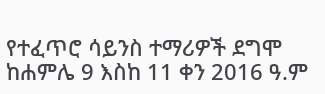የተፈጥሮ ሳይንስ ተማሪዎች ደግሞ ከሐምሌ 9 እስከ 11 ቀን 2016 ዓ.ም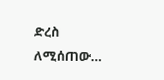ድረስ ለሚሰጠው…